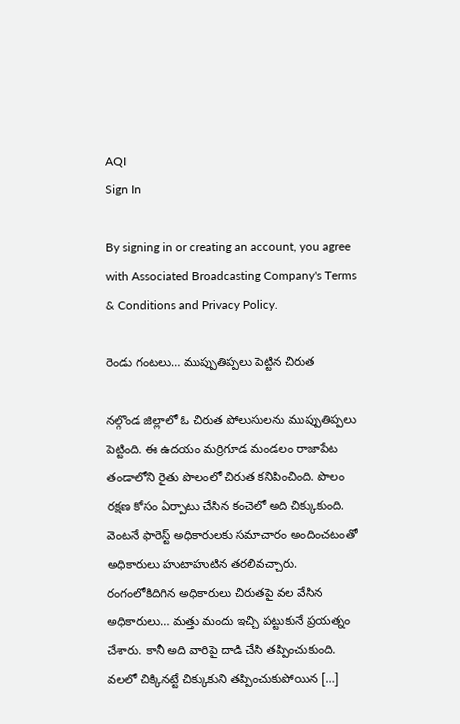AQI
Sign In

By signing in or creating an account, you agree with Associated Broadcasting Company's Terms & Conditions and Privacy Policy.

రెండు గంటలు… ముప్పుతిప్పలు పెట్టిన చిరుత

నల్గొండ జిల్లాలో ఓ చిరుత పోలుసులను ముప్పుతిప్పలు పెట్టింది. ఈ ఉదయం మర్రిగూడ మండలం రాజాపేట తండాలోని రైతు పొలంలో చిరుత కనిపించింది. పొలం రక్షణ కోసం ఏర్పాటు చేసిన కంచెలో అది చిక్కుకుంది. వెంటనే ఫారెస్ట్ అధికారులకు సమాచారం అందించటంతో అధికారులు హుటాహుటిన తరలివచ్చారు. రంగంలోకిదిగిన అధికారులు చిరుతపై వల వేసిన అధికారులు… మత్తు మందు ఇచ్చి పట్టుకునే ప్రయత్నం చేశారు. కానీ అది వారిపై దాడి చేసి తప్పించుకుంది. వలలో చిక్కినట్టే చిక్కుకుని తప్పించుకుపోయిన […]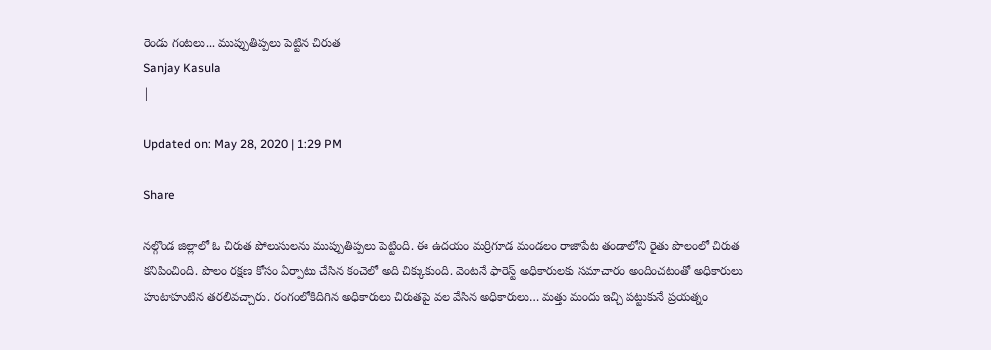రెండు గంటలు... ముప్పుతిప్పలు పెట్టిన చిరుత
Sanjay Kasula
|

Updated on: May 28, 2020 | 1:29 PM

Share

నల్గొండ జిల్లాలో ఓ చిరుత పోలుసులను ముప్పుతిప్పలు పెట్టింది. ఈ ఉదయం మర్రిగూడ మండలం రాజాపేట తండాలోని రైతు పొలంలో చిరుత కనిపించింది. పొలం రక్షణ కోసం ఏర్పాటు చేసిన కంచెలో అది చిక్కుకుంది. వెంటనే ఫారెస్ట్ అధికారులకు సమాచారం అందించటంతో అధికారులు హుటాహుటిన తరలివచ్చారు. రంగంలోకిదిగిన అధికారులు చిరుతపై వల వేసిన అధికారులు… మత్తు మందు ఇచ్చి పట్టుకునే ప్రయత్నం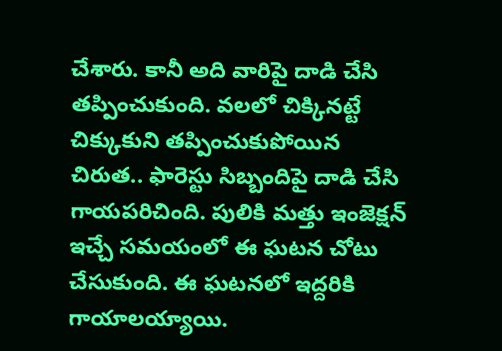చేశారు. కానీ అది వారిపై దాడి చేసి తప్పించుకుంది. వలలో చిక్కినట్టే చిక్కుకుని తప్పించుకుపోయిన చిరుత.. ఫారెస్టు సిబ్బందిపై దాడి చేసి గాయపరిచింది. పులికి మత్తు ఇంజెక్షన్‌ ఇచ్చే సమయంలో ఈ ఘటన చోటు చేసుకుంది. ఈ ఘటనలో ఇద్దరికి గాయాలయ్యాయి.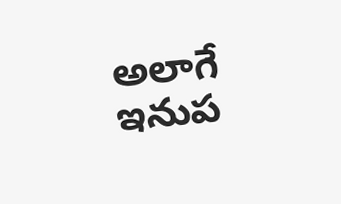అలాగే ఇనుప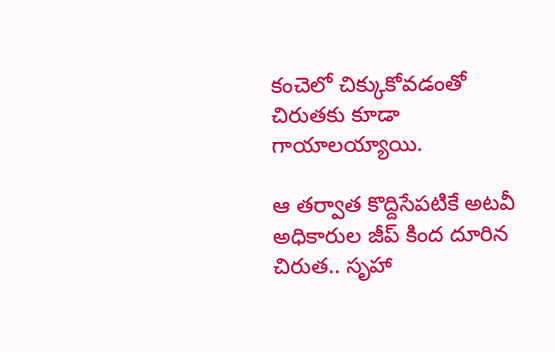కంచెలో చిక్కుకోవడంతో చిరుతకు కూడా గాయాలయ్యాయి.

ఆ తర్వాత కొద్దిసేపటికే అటవీ అధికారుల జీప్‌ కింద దూరిన చిరుత.. సృహా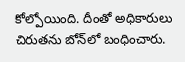కోల్పోయింది. దీంతో అధికారులు చిరుతను బోన్‌లో బంధించారు.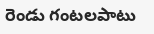రెండు గంటలపాటు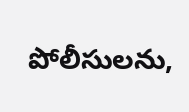పోలీసులను,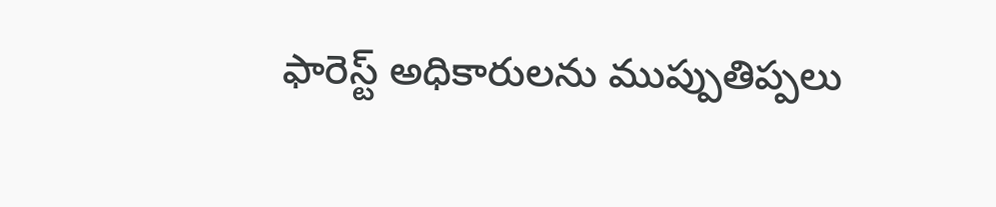ఫారెస్ట్ అధికారులను ముప్పుతిప్పలు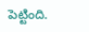పెట్టింది.